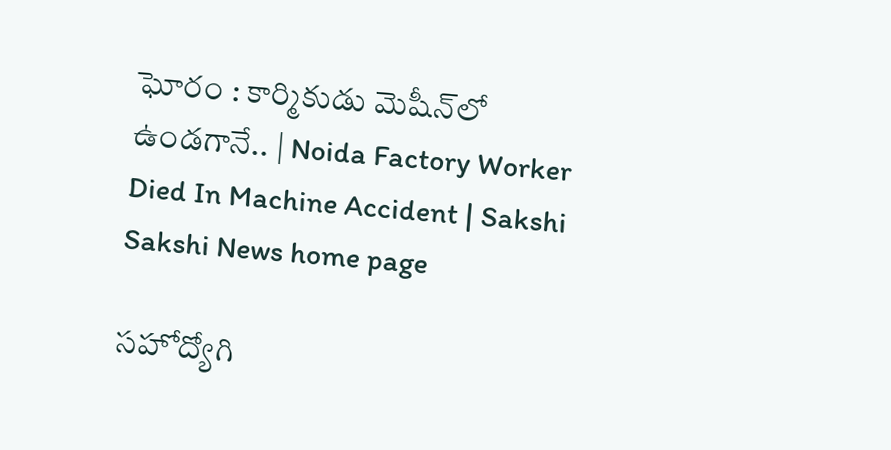ఘోరం : కార్మికుడు మెషీన్‌లో ఉండగానే.. | Noida Factory Worker Died In Machine Accident | Sakshi
Sakshi News home page

సహోద్యోగి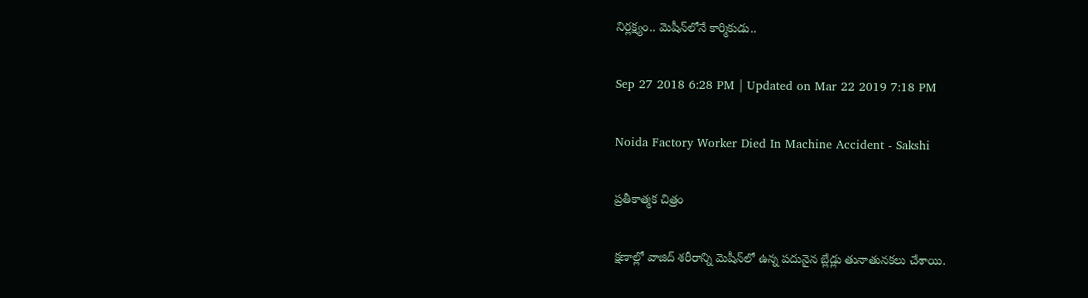నిర్లక్ష్యం.. మెషీన్‌లోనే కార్మికుడు..

Sep 27 2018 6:28 PM | Updated on Mar 22 2019 7:18 PM

Noida Factory Worker Died In Machine Accident - Sakshi

ప్రతీకాత్మక చిత్రం

క్షణాల్లో వాజిద్‌ శరీరాన్ని మెషీన్‌లో ఉన్న పదునైన బ్లేడ్లు తునాతునకలు చేశాయి.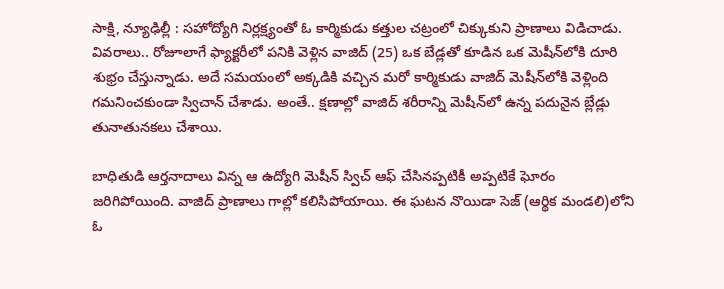సాక్షి, న్యూఢిల్లీ : సహోద్యోగి నిర్లక్ష్యంతో ఓ కార్మికుడు కత్తుల చట్రంలో చిక్కుకుని ప్రాణాలు విడిచాడు. వివరాలు.. రోజూలాగే ఫ్యాక్టరీలో పనికి వెళ్లిన వాజిద్‌ (25) ఒక బేడ్లతో కూడిన ఒక మెషీన్‌లోకి దూరి శుభ్రం చేస్తున్నాడు. అదే సమయంలో అక్కడికి వచ్చిన మరో కార్మికుడు వాజిద్‌ మెషీన్‌లోకి వెళ్లింది గమనించకుండా స్విచాన్‌ చేశాడు. అంతే.. క్షణాల్లో వాజిద్‌ శరీరాన్ని మెషీన్‌లో ఉన్న పదునైన బ్లేడ్లు తునాతునకలు చేశాయి.

బాధితుడి ఆర్తనాదాలు విన్న ఆ ఉద్యోగి మెషీన్‌ స్విచ్‌ ఆఫ్‌ చేసినప్పటికీ అప్పటికే ఘోరం జరిగిపోయింది. వాజిద్‌ ప్రాణాలు గాల్లో కలిసిపోయాయి. ఈ ఘటన నొయిడా సెజ్‌ (ఆర్థిక మండలి)లోని ఓ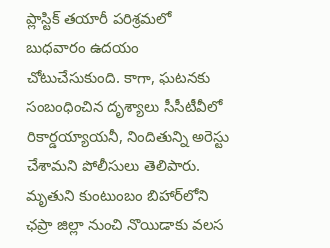ప్లాస్టిక్‌ తయారీ పరిశ్రమలో బుధవారం ఉదయం చోటుచేసుకుంది. కాగా, ఘటనకు సంబంధించిన దృశ్యాలు సీసీటీవీలో రికార్డయ్యాయనీ, నిందితున్ని అరెస్టు చేశామని పోలీసులు తెలిపారు. మృతుని కుంటుంబం బిహార్‌లోని ఛప్రా జిల్లా నుంచి నొయిడాకు వలస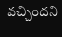వచ్చిందని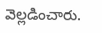వెల్లడించారు.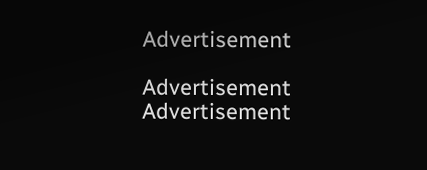Advertisement

Advertisement
Advertisement